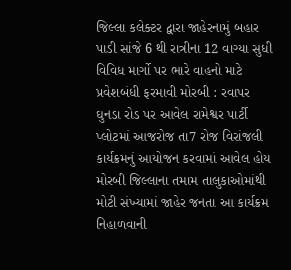જિલ્લા કલેક્ટર દ્વારા જાહેરનામું બહાર પાડી સાંજે 6 થી રાત્રીના 12 વાગ્યા સુધી વિવિધ માર્ગો પર ભારે વાહનો માટે પ્રવેશબંધી ફરમાવી મોરબી : રવાપર ઘુનડા રોડ પર આવેલ રામેશ્વર પાર્ટી પ્લોટમાં આજરોજ તા7 રોજ વિરાંજલી કાર્યક્રમનું આયોજન કરવામાં આવેલ હોય મોરબી જિલ્લાના તમામ તાલુકાઓમાંથી મોટી સંખ્યામાં જાહેર જનતા આ કાર્યક્રમ નિહાળવાની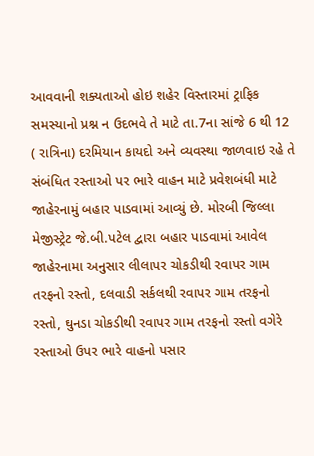આવવાની શક્યતાઓ હોઇ શહેર વિસ્તારમાં ટ્રાફિક સમસ્યાનો પ્રશ્ન ન ઉદભવે તે માટે તા.7ના સાંજે 6 થી 12 ( રાત્રિના) દરમિયાન કાયદો અને વ્યવસ્થા જાળવાઇ રહે તે સંબંધિત રસ્તાઓ પર ભારે વાહન માટે પ્રવેશબંધી માટે જાહેરનામું બહાર પાડવામાં આવ્યું છે. મોરબી જિલ્લા મેજીસ્ટ્રેટ જે.બી.પટેલ દ્વારા બહાર પાડવામાં આવેલ જાહેરનામા અનુસાર લીલાપર ચોકડીથી રવાપર ગામ તરફનો રસ્તો, દલવાડી સર્કલથી રવાપર ગામ તરફનો રસ્તો, ઘુનડા ચોકડીથી રવાપર ગામ તરફનો રસ્તો વગેરે રસ્તાઓ ઉપર ભારે વાહનો પસાર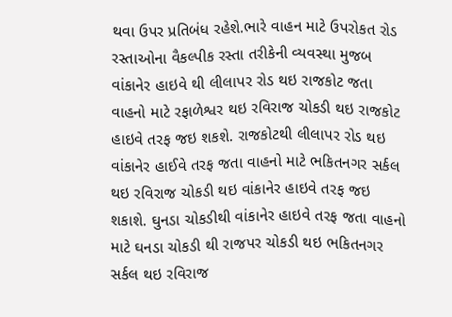થવા ઉપર પ્રતિબંધ રહેશે.ભારે વાહન માટે ઉપરોકત રોડ રસ્તાઓના વૈકલ્પીક રસ્તા તરીકેની વ્યવસ્થા મુજબ વાંકાનેર હાઇવે થી લીલાપર રોડ થઇ રાજકોટ જતા વાહનો માટે રફાળેશ્વર થઇ રવિરાજ ચોકડી થઇ રાજકોટ હાઇવે તરફ જઇ શકશે. રાજકોટથી લીલાપર રોડ થઇ વાંકાનેર હાઈવે તરફ જતા વાહનો માટે ભકિતનગર સર્કલ થઇ રવિરાજ ચોકડી થઇ વાંકાનેર હાઇવે તરફ જઇ શકાશે. ઘુનડા ચોકડીથી વાંકાનેર હાઇવે તરફ જતા વાહનો માટે ઘનડા ચોકડી થી રાજપર ચોકડી થઇ ભકિતનગર સર્કલ થઇ રવિરાજ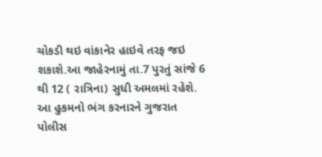ચોકડી થઇ વાંકાનેર હાઇવે તરફ જઇ શકાશે.આ જાહેરનામું તા.7 પુરતું સાંજે 6 થી 12 ( રાત્રિના) સુધી અમલમાં રહેશે. આ હુકમનો ભંગ કરનારને ગુજરાત પોલીસ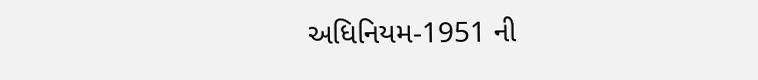અધિનિયમ-1951 ની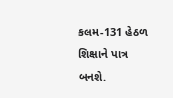કલમ-131 હેઠળ શિક્ષાને પાત્ર બનશે.